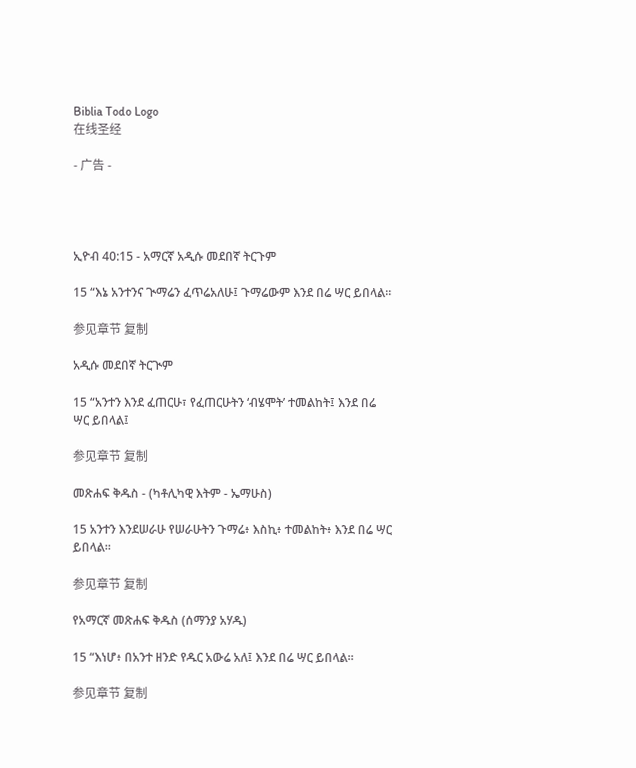Biblia Todo Logo
在线圣经

- 广告 -




ኢዮብ 40:15 - አማርኛ አዲሱ መደበኛ ትርጉም

15 “እኔ አንተንና ጒማሬን ፈጥሬአለሁ፤ ጉማሬውም እንደ በሬ ሣር ይበላል።

参见章节 复制

አዲሱ መደበኛ ትርጒም

15 “አንተን እንደ ፈጠርሁ፣ የፈጠርሁትን ‘ብሄሞት’ ተመልከት፤ እንደ በሬ ሣር ይበላል፤

参见章节 复制

መጽሐፍ ቅዱስ - (ካቶሊካዊ እትም - ኤማሁስ)

15 አንተን እንደሠራሁ የሠራሁትን ጉማሬ፥ እስኪ፥ ተመልከት፥ እንደ በሬ ሣር ይበላል።

参见章节 复制

የአማርኛ መጽሐፍ ቅዱስ (ሰማንያ አሃዱ)

15 “እነሆ፥ በአንተ ዘንድ የዱር አውሬ አለ፤ እንደ በሬ ሣር ይበላል።

参见章节 复制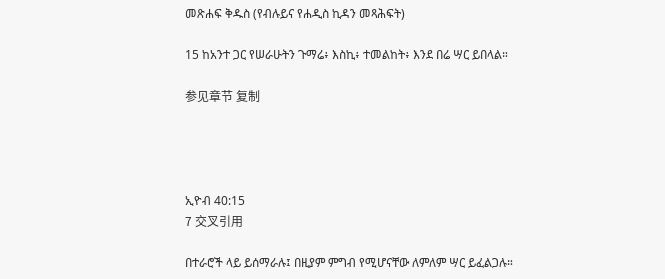መጽሐፍ ቅዱስ (የብሉይና የሐዲስ ኪዳን መጻሕፍት)

15 ከአንተ ጋር የሠራሁትን ጉማሬ፥ እስኪ፥ ተመልከት፥ እንደ በሬ ሣር ይበላል።

参见章节 复制




ኢዮብ 40:15
7 交叉引用

በተራሮች ላይ ይሰማራሉ፤ በዚያም ምግብ የሚሆናቸው ለምለም ሣር ይፈልጋሉ።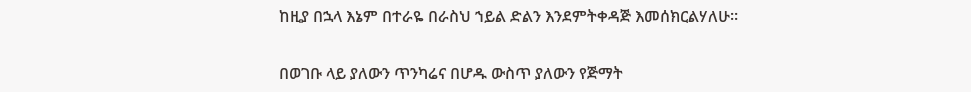ከዚያ በኋላ እኔም በተራዬ በራስህ ኀይል ድልን እንደምትቀዳጅ እመሰክርልሃለሁ።


በወገቡ ላይ ያለውን ጥንካሬና በሆዱ ውስጥ ያለውን የጅማት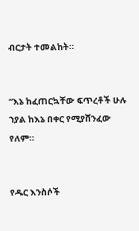ብርታት ተመልከት።


“እኔ ከፈጠርኳቸው ፍጥረቶች ሁሉ ኀያል ከእኔ በቀር የሚያሸንፈው የለም።


የዱር እንስሶች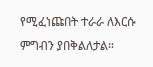የሚፈነጩበት ተራራ ለእርሱ ምግብን ያበቅልለታል።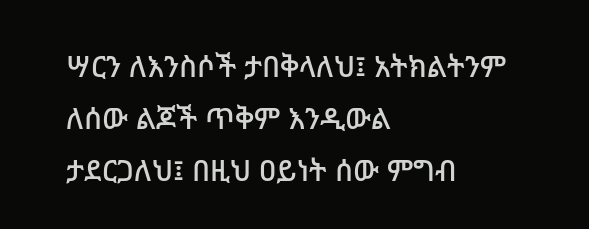ሣርን ለእንስሶች ታበቅላለህ፤ አትክልትንም ለሰው ልጆች ጥቅም እንዲውል ታደርጋለህ፤ በዚህ ዐይነት ሰው ምግብ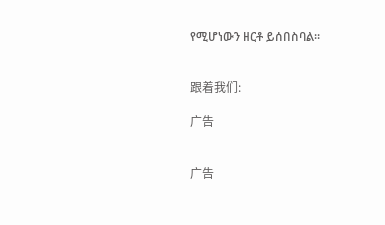የሚሆነውን ዘርቶ ይሰበስባል።


跟着我们:

广告


广告